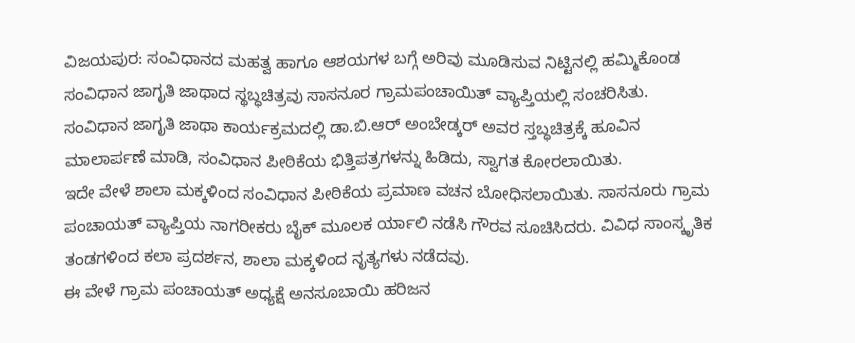ವಿಜಯಪುರ: ಸಂವಿಧಾನದ ಮಹತ್ವ ಹಾಗೂ ಆಶಯಗಳ ಬಗ್ಗೆ ಅರಿವು ಮೂಡಿಸುವ ನಿಟ್ಟಿನಲ್ಲಿ ಹಮ್ಮಿಕೊಂಡ ಸಂವಿಧಾನ ಜಾಗೃತಿ ಜಾಥಾದ ಸ್ಥಬ್ಧಚಿತ್ರವು ಸಾಸನೂರ ಗ್ರಾಮಪಂಚಾಯಿತ್ ವ್ಯಾಪ್ತಿಯಲ್ಲಿ ಸಂಚರಿಸಿತು.
ಸಂವಿಧಾನ ಜಾಗೃತಿ ಜಾಥಾ ಕಾರ್ಯಕ್ರಮದಲ್ಲಿ ಡಾ.ಬಿ.ಆರ್ ಅಂಬೇಡ್ಕರ್ ಅವರ ಸ್ತಬ್ಧಚಿತ್ರಕ್ಕೆ ಹೂವಿನ ಮಾಲಾರ್ಪಣೆ ಮಾಡಿ, ಸಂವಿಧಾನ ಪೀಠಿಕೆಯ ಭಿತ್ತಿಪತ್ರಗಳನ್ನು ಹಿಡಿದು, ಸ್ವಾಗತ ಕೋರಲಾಯಿತು.
ಇದೇ ವೇಳೆ ಶಾಲಾ ಮಕ್ಕಳಿಂದ ಸಂವಿಧಾನ ಪೀಠಿಕೆಯ ಪ್ರಮಾಣ ವಚನ ಬೋಧಿಸಲಾಯಿತು. ಸಾಸನೂರು ಗ್ರಾಮ ಪಂಚಾಯತ್ ವ್ಯಾಪ್ತಿಯ ನಾಗರೀಕರು ಬೈಕ್ ಮೂಲಕ ರ್ಯಾಲಿ ನಡೆಸಿ ಗೌರವ ಸೂಚಿಸಿದರು. ವಿವಿಧ ಸಾಂಸ್ಕೃತಿಕ ತಂಡಗಳಿಂದ ಕಲಾ ಪ್ರದರ್ಶನ, ಶಾಲಾ ಮಕ್ಕಳಿಂದ ನೃತ್ಯಗಳು ನಡೆದವು.
ಈ ವೇಳೆ ಗ್ರಾಮ ಪಂಚಾಯತ್ ಅಧ್ಯಕ್ಷೆ ಅನಸೂಬಾಯಿ ಹರಿಜನ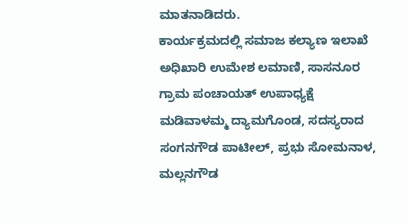ಮಾತನಾಡಿದರು.
ಕಾರ್ಯಕ್ರಮದಲ್ಲಿ ಸಮಾಜ ಕಲ್ಯಾಣ ಇಲಾಖೆ ಅಧಿಖಾರಿ ಉಮೇಶ ಲಮಾಣಿ, ಸಾಸನೂರ ಗ್ರಾಮ ಪಂಚಾಯತ್ ಉಪಾಧ್ಯಕ್ಷೆ ಮಡಿವಾಳಮ್ಮ ದ್ಯಾಮಗೊಂಡ, ಸದಸ್ಯರಾದ ಸಂಗನಗೌಡ ಪಾಟೀಲ್, ಪ್ರಭು ಸೋಮನಾಳ, ಮಲ್ಲನಗೌಡ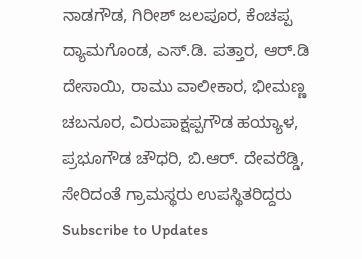ನಾಡಗೌಡ, ಗಿರೀಶ್ ಜಲಪೂರ, ಕೆಂಚಪ್ಪ ದ್ಯಾಮಗೊಂಡ, ಎಸ್.ಡಿ. ಪತ್ತಾರ, ಆರ್.ಡಿ ದೇಸಾಯಿ, ರಾಮು ವಾಲೀಕಾರ, ಭೀಮಣ್ಣ ಚಬನೂರ, ವಿರುಪಾಕ್ಷಪ್ಪಗೌಡ ಹಯ್ಯಾಳ, ಪ್ರಭೂಗೌಡ ಚೌಧರಿ, ಬಿ.ಆರ್. ದೇವರೆಡ್ಡಿ, ಸೇರಿದಂತೆ ಗ್ರಾಮಸ್ಥರು ಉಪಸ್ಥಿತರಿದ್ದರು
Subscribe to Updates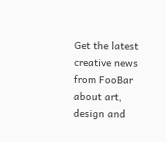Get the latest creative news from FooBar about art, design and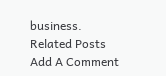business.
Related Posts
Add A Comment